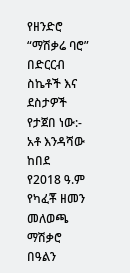የዘንድሮ “ማሽቃሬ ባሮ” በድርርብ ስኬቶች እና ደስታዎች የታጀበ ነው:- አቶ እንዳሻው ከበደ
የ2018 ዓ.ም የካፈቾ ዘመን መለወጫ ማሽቃሮ በዓልን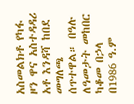አስመልክቶ የካፋ ዞን ዋና አስተዳዳሪ አቶ እንዳሻ ከበደ መግለጫ ሰጥተዋል። በዓሉ ለዓመታት መከበር ካቆመ በኃላ በ1986 ዓ.ም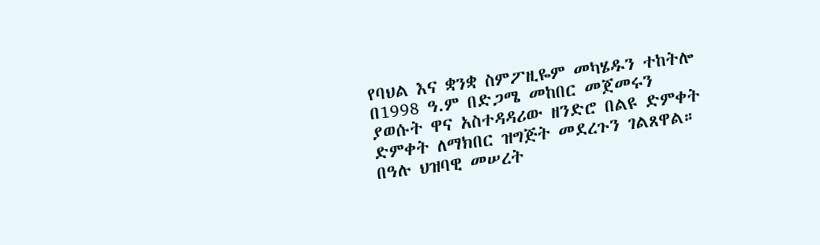የባህል እና ቋንቋ ስምፖዚዬም መካሄዱን ተከትሎ በ1998 ዓ.ም በድጋሜ መከበር መጀመሩን ያወሱት ዋና አስተዳዳሪው ዘንድሮ በልዩ ድምቀት ድምቀት ለማክበር ዝግጅት መደረጉን ገልጸዋል። በዓሉ ህዝባዊ መሠረት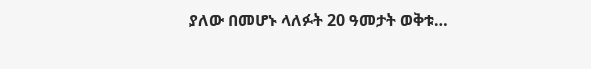ያለው በመሆኑ ላለፉት 20 ዓመታት ወቅቱ…